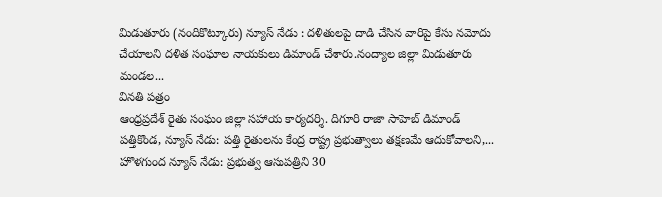మిడుతూరు (నందికొట్కూరు) న్యూస్ నేడు : దళితులపై దాడి చేసిన వారిపై కేసు నమోదు చేయాలని దళిత సంఘాల నాయకులు డిమాండ్ చేశారు.నంద్యాల జిల్లా మిడుతూరు మండల...
వినతి పత్రం
ఆంధ్రప్రదేశ్ రైతు సంఘం జిల్లా సహాయ కార్యదర్శి. దిగూరి రాజా సాహెబ్ డిమాండ్ పత్తికొండ, న్యూస్ నేడు: పత్తి రైతులను కేంద్ర రాష్ట్ర ప్రభుత్వాలు తక్షణమే ఆదుకోవాలని,...
హొళగుంద న్యూస్ నేడు: ప్రభుత్వ ఆసుపత్రిని 30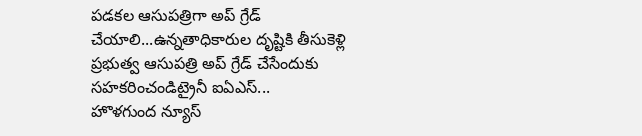పడకల ఆసుపత్రిగా అప్ గ్రేడ్ చేయాలి...ఉన్నతాధికారుల దృష్టికి తీసుకెళ్లి ప్రభుత్వ ఆసుపత్రి అప్ గ్రేడ్ చేసేందుకు సహకరించండిట్రైనీ ఐఏఎస్...
హొళగుంద న్యూస్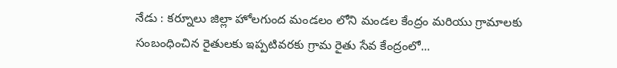నేడు : కర్నూలు జిల్లా హోలగుంద మండలం లోని మండల కేంద్రం మరియు గ్రామాలకు సంబంధించిన రైతులకు ఇప్పటివరకు గ్రామ రైతు సేవ కేంద్రంలో...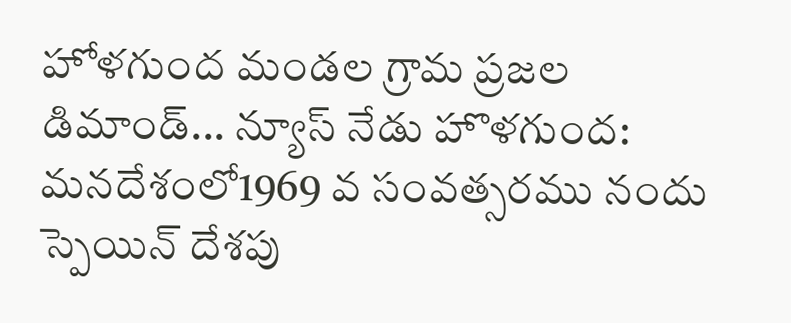హోళగుంద మండల గ్రామ ప్రజల డిమాండ్... న్యూస్ నేడు హొళగుంద: మనదేశంలో1969 వ సంవత్సరము నందు స్పెయిన్ దేశపు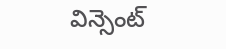విన్సెంట్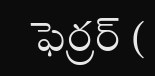ఫెర్రర్ (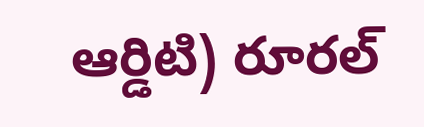ఆర్డిటి) రూరల్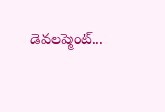డెవలప్మెంట్...